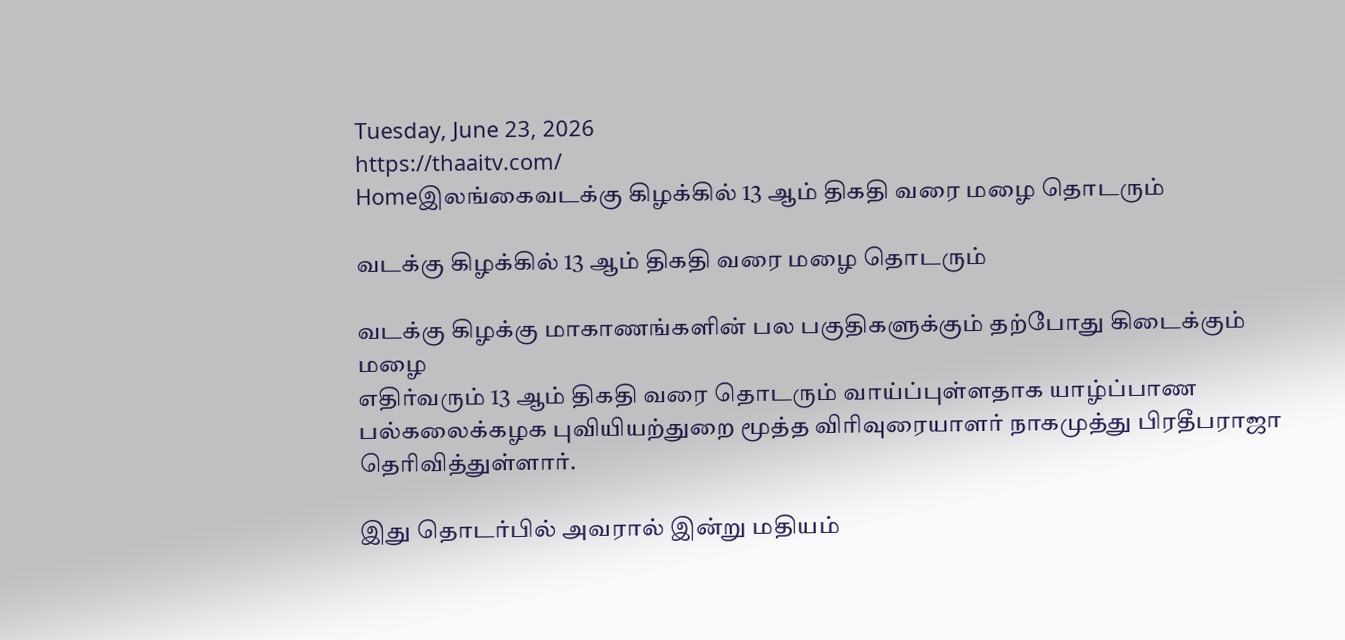Tuesday, June 23, 2026
https://thaaitv.com/
Homeஇலங்கைவடக்கு கிழக்கில் 13 ஆம் திகதி வரை மழை தொடரும்

வடக்கு கிழக்கில் 13 ஆம் திகதி வரை மழை தொடரும்

வடக்கு கிழக்கு மாகாணங்களின் பல பகுதிகளுக்கும் தற்போது கிடைக்கும் மழை
எதிர்வரும் 13 ஆம் திகதி வரை தொடரும் வாய்ப்புள்ளதாக யாழ்ப்பாண
பல்கலைக்கழக புவியியற்துறை மூத்த விரிவுரையாளர் நாகமுத்து பிரதீபராஜா
தெரிவித்துள்ளார்.

இது தொடர்பில் அவரால் இன்று மதியம்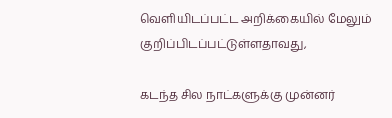வெளியிடப்பட்ட அறிக்கையில் மேலும்
குறிப்பிடப்பட்டுள்ளதாவது,

கடந்த சில நாட்களுக்கு முன்னர்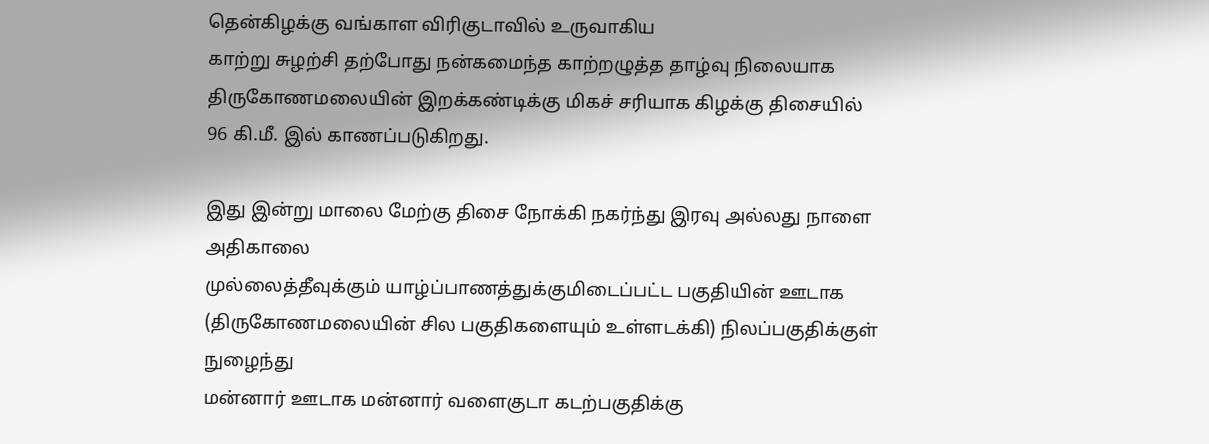தென்கிழக்கு வங்காள விரிகுடாவில் உருவாகிய
காற்று சுழற்சி தற்போது நன்கமைந்த காற்றழுத்த தாழ்வு நிலையாக
திருகோணமலையின் இறக்கண்டிக்கு மிகச் சரியாக கிழக்கு திசையில்
96 கி.மீ. இல் காணப்படுகிறது.

இது இன்று மாலை மேற்கு திசை நோக்கி நகர்ந்து இரவு அல்லது நாளை அதிகாலை
முல்லைத்தீவுக்கும் யாழ்ப்பாணத்துக்குமிடைப்பட்ட பகுதியின் ஊடாக
(திருகோணமலையின் சில பகுதிகளையும் உள்ளடக்கி) நிலப்பகுதிக்குள் நுழைந்து
மன்னார் ஊடாக மன்னார் வளைகுடா கடற்பகுதிக்கு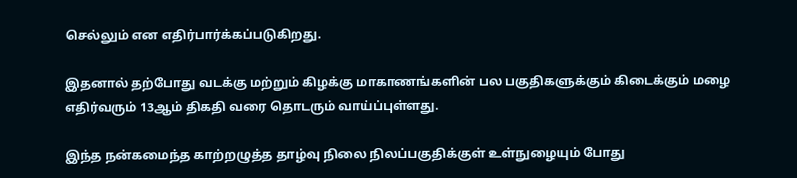செல்லும் என எதிர்பார்க்கப்படுகிறது.

இதனால் தற்போது வடக்கு மற்றும் கிழக்கு மாகாணங்களின் பல பகுதிகளுக்கும் கிடைக்கும் மழை எதிர்வரும் 13ஆம் திகதி வரை தொடரும் வாய்ப்புள்ளது.

இந்த நன்கமைந்த காற்றழுத்த தாழ்வு நிலை நிலப்பகுதிக்குள் உள்நுழையும் போது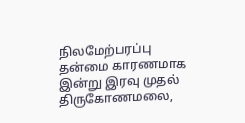நிலமேற்பரப்பு தன்மை காரணமாக இன்று இரவு முதல் திருகோணமலை,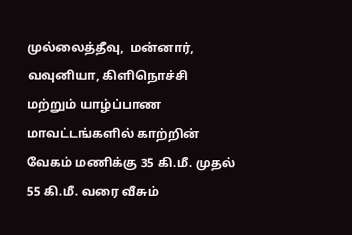முல்லைத்தீவு,  மன்னார், வவுனியா, கிளிநொச்சி மற்றும் யாழ்ப்பாண மாவட்டங்களில் காற்றின் வேகம் மணிக்கு 35 கி.மீ. முதல் 55 கி.மீ. வரை வீசும்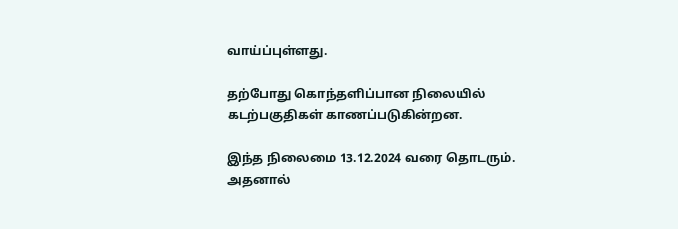வாய்ப்புள்ளது.

தற்போது கொந்தளிப்பான நிலையில் கடற்பகுதிகள் காணப்படுகின்றன.

இந்த நிலைமை 13.12.2024 வரை தொடரும். அதனால்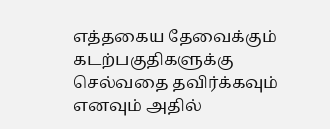எத்தகைய தேவைக்கும்
கடற்பகுதிகளுக்கு செல்வதை தவிர்க்கவும் எனவும் அதில்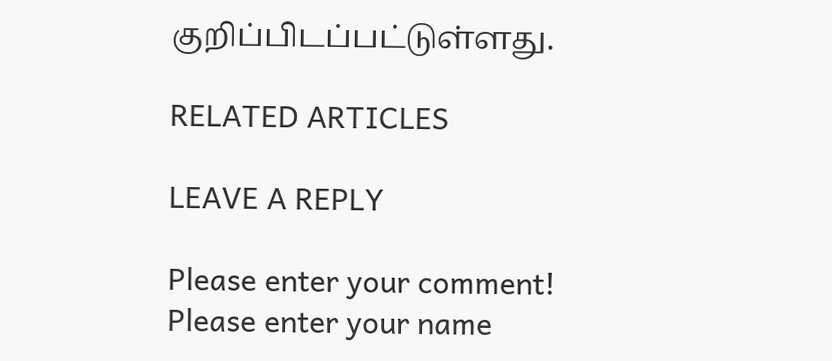குறிப்பிடப்பட்டுள்ளது.

RELATED ARTICLES

LEAVE A REPLY

Please enter your comment!
Please enter your name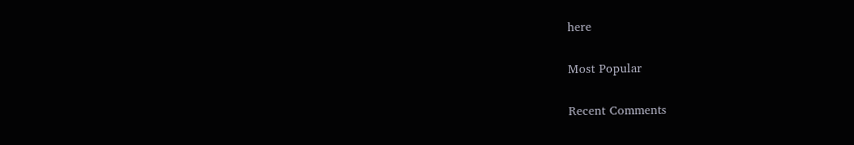here

Most Popular

Recent Comments